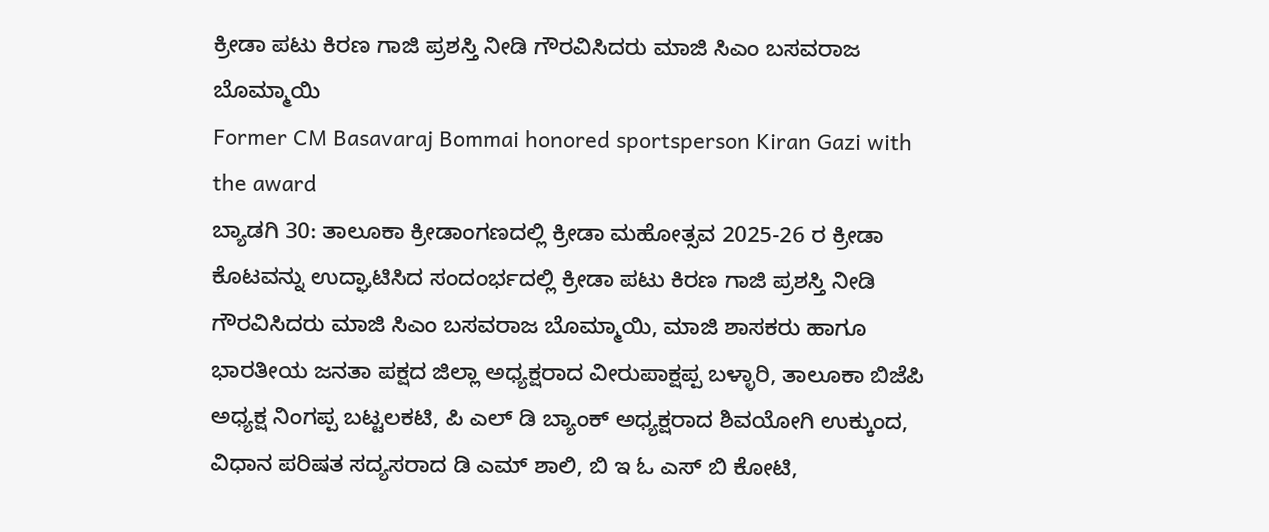ಕ್ರೀಡಾ ಪಟು ಕಿರಣ ಗಾಜಿ ಪ್ರಶಸ್ತಿ ನೀಡಿ ಗೌರವಿಸಿದರು ಮಾಜಿ ಸಿಎಂ ಬಸವರಾಜ ಬೊಮ್ಮಾಯಿ
Former CM Basavaraj Bommai honored sportsperson Kiran Gazi with the award
ಬ್ಯಾಡಗಿ 30: ತಾಲೂಕಾ ಕ್ರೀಡಾಂಗಣದಲ್ಲಿ ಕ್ರೀಡಾ ಮಹೋತ್ಸವ 2025-26 ರ ಕ್ರೀಡಾ ಕೊಟವನ್ನು ಉದ್ಘಾಟಿಸಿದ ಸಂದಂರ್ಭದಲ್ಲಿ ಕ್ರೀಡಾ ಪಟು ಕಿರಣ ಗಾಜಿ ಪ್ರಶಸ್ತಿ ನೀಡಿ ಗೌರವಿಸಿದರು ಮಾಜಿ ಸಿಎಂ ಬಸವರಾಜ ಬೊಮ್ಮಾಯಿ, ಮಾಜಿ ಶಾಸಕರು ಹಾಗೂ ಭಾರತೀಯ ಜನತಾ ಪಕ್ಷದ ಜಿಲ್ಲಾ ಅಧ್ಯಕ್ಷರಾದ ವೀರುಪಾಕ್ಷಪ್ಪ ಬಳ್ಳಾರಿ, ತಾಲೂಕಾ ಬಿಜೆಪಿ ಅಧ್ಯಕ್ಷ ನಿಂಗಪ್ಪ ಬಟ್ಟಲಕಟಿ, ಪಿ ಎಲ್ ಡಿ ಬ್ಯಾಂಕ್ ಅಧ್ಯಕ್ಷರಾದ ಶಿವಯೋಗಿ ಉಕ್ಕುಂದ, ವಿಧಾನ ಪರಿಷತ ಸದ್ಯಸರಾದ ಡಿ ಎಮ್ ಶಾಲಿ, ಬಿ ಇ ಓ ಎಸ್ ಬಿ ಕೋಟಿ,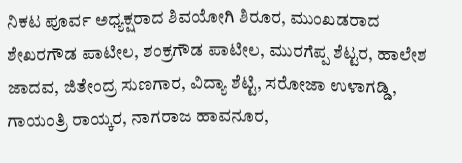ನಿಕಟ ಪೂರ್ವ ಅಧ್ಯಕ್ಷರಾದ ಶಿವಯೋಗಿ ಶಿರೂರ, ಮುಂಖಡರಾದ ಶೇಖರಗೌಡ ಪಾಟೀಲ, ಶಂಕ್ರಗೌಡ ಪಾಟೀಲ, ಮುರಗೆಪ್ಪ ಶೆಟ್ಟರ, ಹಾಲೇಶ ಜಾದವ, ಜಿತೇಂದ್ರ ಸುಣಗಾರ, ವಿದ್ಯಾ ಶೆಟ್ಟಿ, ಸರೋಜಾ ಉಳಾಗಡ್ಡಿ, ಗಾಯಂತ್ರಿ ರಾಯ್ಕರ, ನಾಗರಾಜ ಹಾವನೂರ,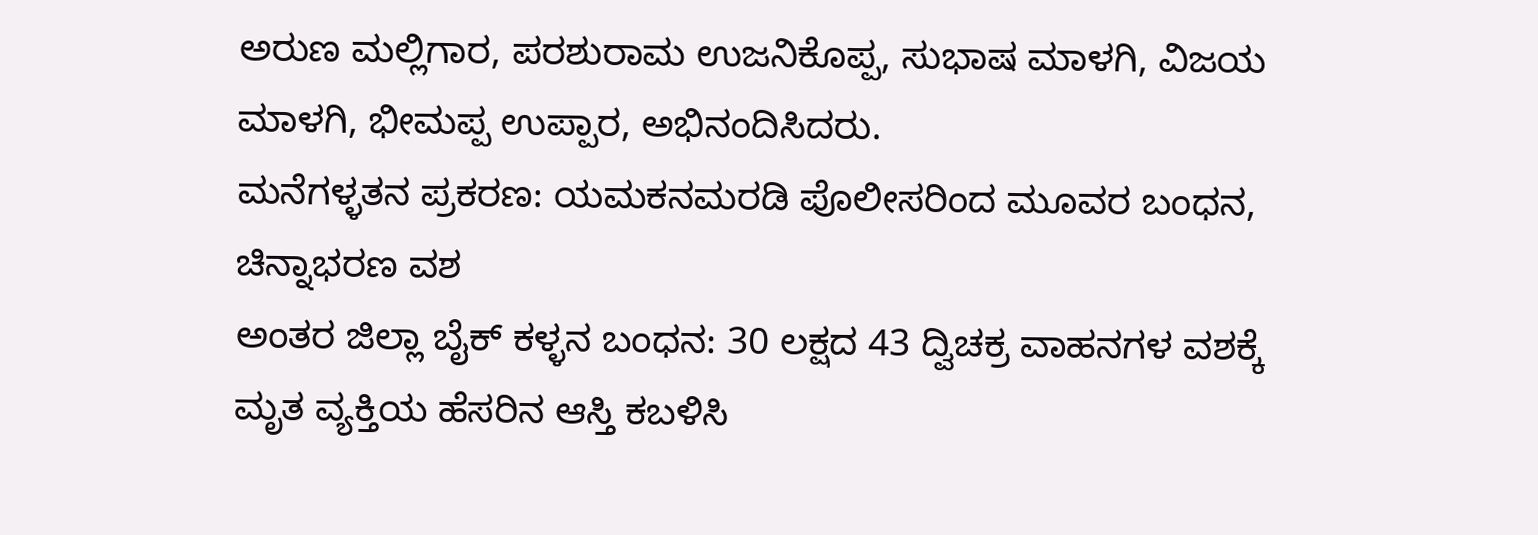ಅರುಣ ಮಲ್ಲಿಗಾರ, ಪರಶುರಾಮ ಉಜನಿಕೊಪ್ಪ, ಸುಭಾಷ ಮಾಳಗಿ, ವಿಜಯ ಮಾಳಗಿ, ಭೀಮಪ್ಪ ಉಪ್ಪಾರ, ಅಭಿನಂದಿಸಿದರು.
ಮನೆಗಳ್ಳತನ ಪ್ರಕರಣ: ಯಮಕನಮರಡಿ ಪೊಲೀಸರಿಂದ ಮೂವರ ಬಂಧನ, ಚಿನ್ನಾಭರಣ ವಶ
ಅಂತರ ಜಿಲ್ಲಾ ಬೈಕ್ ಕಳ್ಳನ ಬಂಧನ: 30 ಲಕ್ಷದ 43 ದ್ವಿಚಕ್ರ ವಾಹನಗಳ ವಶಕ್ಕೆ
ಮೃತ ವ್ಯಕ್ತಿಯ ಹೆಸರಿನ ಆಸ್ತಿ ಕಬಳಿಸಿ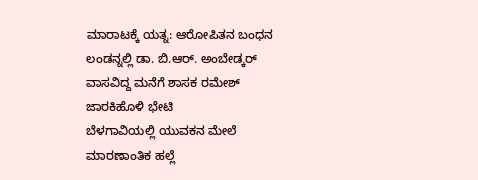ಮಾರಾಟಕ್ಕೆ ಯತ್ನ: ಆರೋಪಿತನ ಬಂಧನ
ಲಂಡನ್ನಲ್ಲಿ ಡಾ. ಬಿ.ಆರ್. ಅಂಬೇಡ್ಕರ್ ವಾಸವಿದ್ದ ಮನೆಗೆ ಶಾಸಕ ರಮೇಶ್ ಜಾರಕಿಹೊಳಿ ಭೇಟಿ
ಬೆಳಗಾವಿಯಲ್ಲಿ ಯುವಕನ ಮೇಲೆ ಮಾರಣಾಂತಿಕ ಹಲ್ಲೆ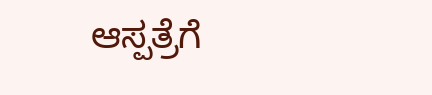ಆಸ್ಪತ್ರೆಗೆ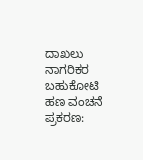ದಾಖಲು
ನಾಗರಿಕರ ಬಹುಕೋಟಿ ಹಣ ವಂಚನೆ ಪ್ರಕರಣ: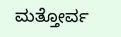ಮತ್ತೋರ್ವ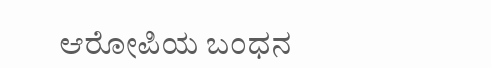ಆರೋಪಿಯ ಬಂಧನ